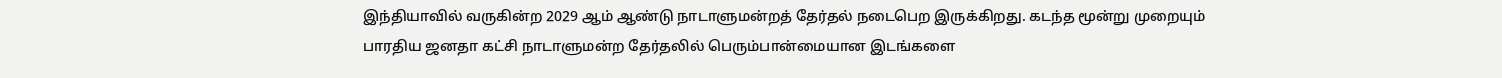இந்தியாவில் வருகின்ற 2029 ஆம் ஆண்டு நாடாளுமன்றத் தேர்தல் நடைபெற இருக்கிறது. கடந்த மூன்று முறையும் பாரதிய ஜனதா கட்சி நாடாளுமன்ற தேர்தலில் பெரும்பான்மையான இடங்களை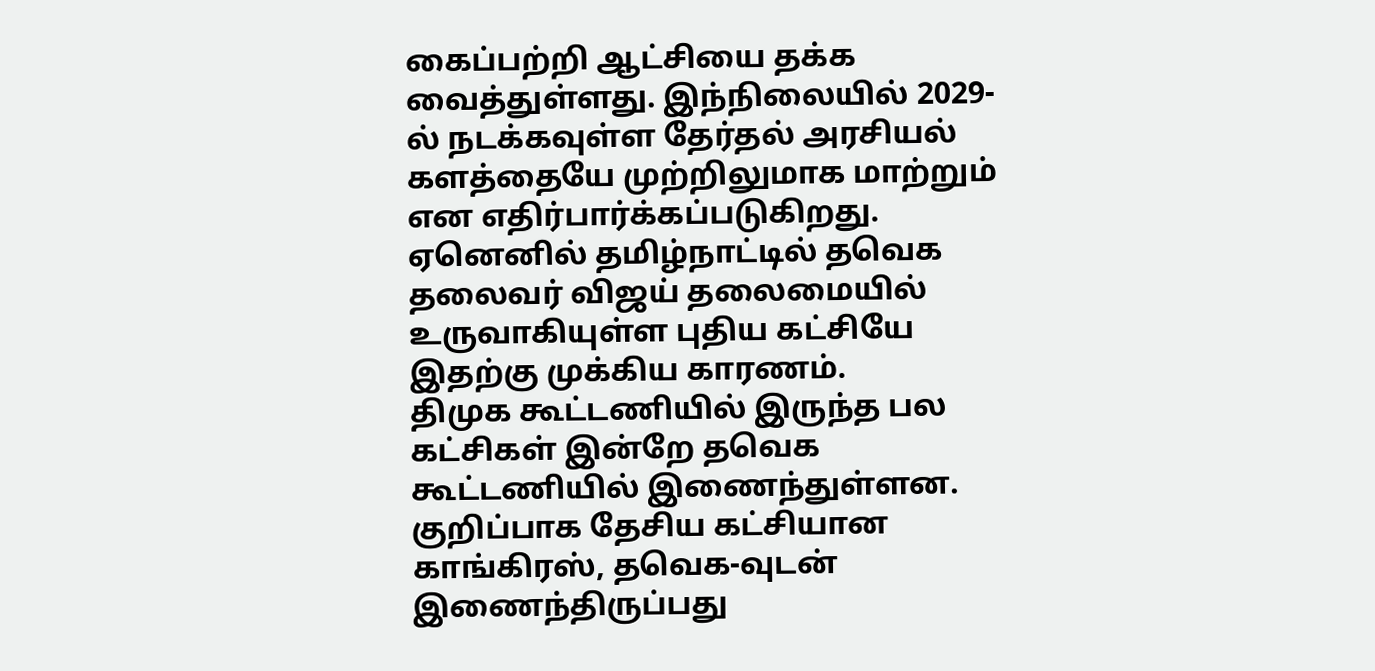கைப்பற்றி ஆட்சியை தக்க வைத்துள்ளது. இந்நிலையில் 2029-ல் நடக்கவுள்ள தேர்தல் அரசியல் களத்தையே முற்றிலுமாக மாற்றும் என எதிர்பார்க்கப்படுகிறது. ஏனெனில் தமிழ்நாட்டில் தவெக தலைவர் விஜய் தலைமையில் உருவாகியுள்ள புதிய கட்சியே இதற்கு முக்கிய காரணம்.
திமுக கூட்டணியில் இருந்த பல கட்சிகள் இன்றே தவெக கூட்டணியில் இணைந்துள்ளன. குறிப்பாக தேசிய கட்சியான காங்கிரஸ், தவெக-வுடன் இணைந்திருப்பது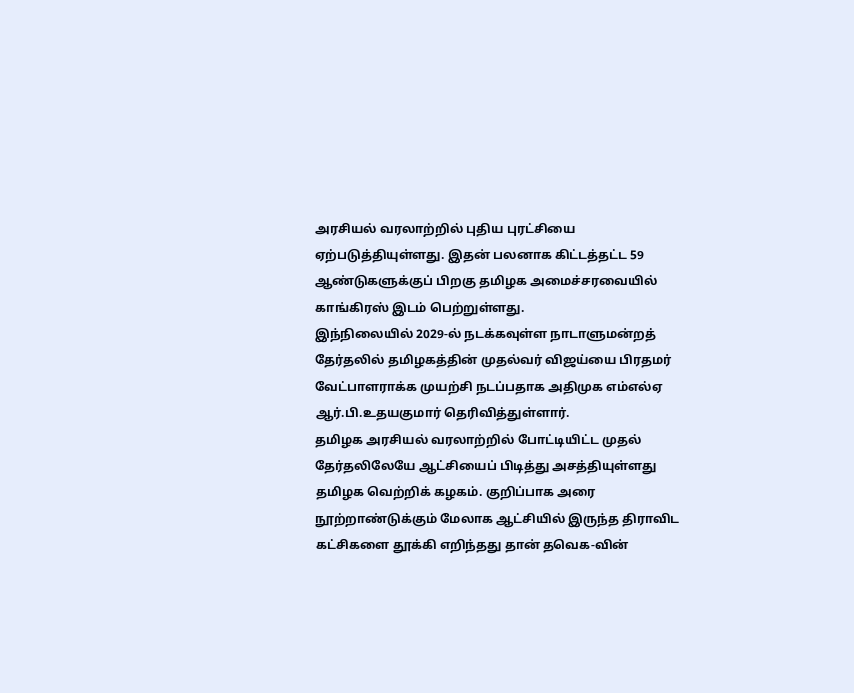அரசியல் வரலாற்றில் புதிய புரட்சியை ஏற்படுத்தியுள்ளது. இதன் பலனாக கிட்டத்தட்ட 59 ஆண்டுகளுக்குப் பிறகு தமிழக அமைச்சரவையில் காங்கிரஸ் இடம் பெற்றுள்ளது.
இந்நிலையில் 2029-ல் நடக்கவுள்ள நாடாளுமன்றத் தேர்தலில் தமிழகத்தின் முதல்வர் விஜய்யை பிரதமர் வேட்பாளராக்க முயற்சி நடப்பதாக அதிமுக எம்எல்ஏ ஆர்.பி.உதயகுமார் தெரிவித்துள்ளார்.
தமிழக அரசியல் வரலாற்றில் போட்டியிட்ட முதல் தேர்தலிலேயே ஆட்சியைப் பிடித்து அசத்தியுள்ளது தமிழக வெற்றிக் கழகம். குறிப்பாக அரை நூற்றாண்டுக்கும் மேலாக ஆட்சியில் இருந்த திராவிட கட்சிகளை தூக்கி எறிந்தது தான் தவெக-வின்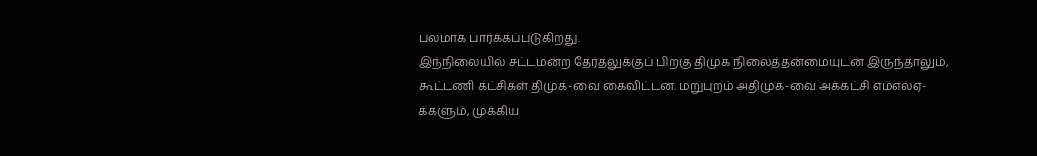பலமாக பார்க்கப்படுகிறது.
இந்நிலையில் சட்டமன்ற தேர்தலுக்குப் பிறகு திமுக நிலைத்தன்மையுடன் இருந்தாலும், கூட்டணி கட்சிகள் திமுக-வை கைவிட்டன. மறுபுறம் அதிமுக-வை அக்கட்சி எம்எல்ஏ-க்களும், முக்கிய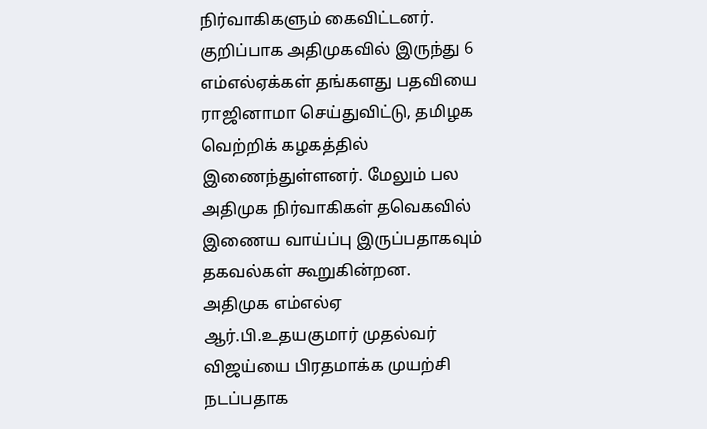நிர்வாகிகளும் கைவிட்டனர். குறிப்பாக அதிமுகவில் இருந்து 6 எம்எல்ஏக்கள் தங்களது பதவியை ராஜினாமா செய்துவிட்டு, தமிழக வெற்றிக் கழகத்தில் இணைந்துள்ளனர். மேலும் பல அதிமுக நிர்வாகிகள் தவெகவில் இணைய வாய்ப்பு இருப்பதாகவும் தகவல்கள் கூறுகின்றன.
அதிமுக எம்எல்ஏ ஆர்.பி.உதயகுமார் முதல்வர் விஜய்யை பிரதமாக்க முயற்சி நடப்பதாக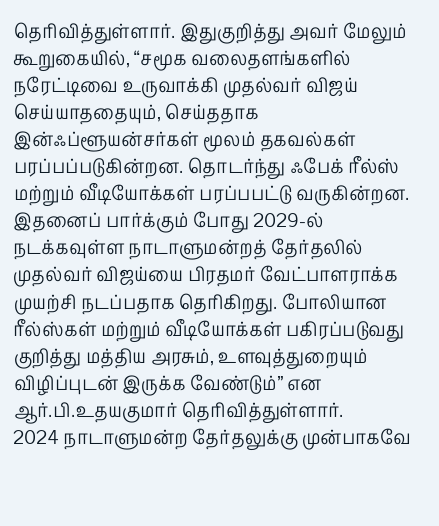தெரிவித்துள்ளார். இதுகுறித்து அவர் மேலும் கூறுகையில், “சமூக வலைதளங்களில் நரேட்டிவை உருவாக்கி முதல்வர் விஜய் செய்யாததையும், செய்ததாக இன்ஃப்ளூயன்சர்கள் மூலம் தகவல்கள் பரப்பப்படுகின்றன. தொடர்ந்து ஃபேக் ரீல்ஸ் மற்றும் வீடியோக்கள் பரப்பபட்டு வருகின்றன.
இதனைப் பார்க்கும் போது 2029-ல் நடக்கவுள்ள நாடாளுமன்றத் தேர்தலில் முதல்வர் விஜய்யை பிரதமர் வேட்பாளராக்க முயற்சி நடப்பதாக தெரிகிறது. போலியான ரீல்ஸ்கள் மற்றும் வீடியோக்கள் பகிரப்படுவது குறித்து மத்திய அரசும், உளவுத்துறையும் விழிப்புடன் இருக்க வேண்டும்” என ஆர்.பி.உதயகுமார் தெரிவித்துள்ளார்.
2024 நாடாளுமன்ற தேர்தலுக்கு முன்பாகவே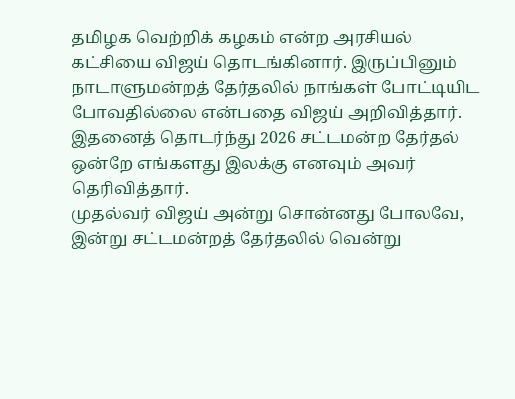தமிழக வெற்றிக் கழகம் என்ற அரசியல் கட்சியை விஜய் தொடங்கினார். இருப்பினும் நாடாளுமன்றத் தேர்தலில் நாங்கள் போட்டியிட போவதில்லை என்பதை விஜய் அறிவித்தார். இதனைத் தொடர்ந்து 2026 சட்டமன்ற தேர்தல் ஒன்றே எங்களது இலக்கு எனவும் அவர் தெரிவித்தார்.
முதல்வர் விஜய் அன்று சொன்னது போலவே, இன்று சட்டமன்றத் தேர்தலில் வென்று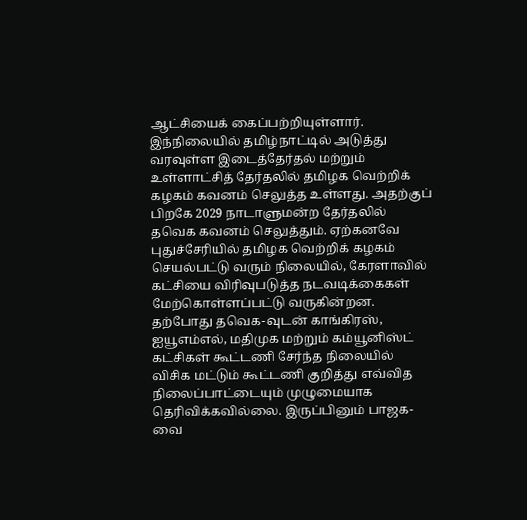ஆட்சியைக் கைப்பற்றியுள்ளார். இந்நிலையில் தமிழ்நாட்டில் அடுத்து வரவுள்ள இடைத்தேர்தல் மற்றும் உள்ளாட்சித் தேர்தலில் தமிழக வெற்றிக் கழகம் கவனம் செலுத்த உள்ளது. அதற்குப் பிறகே 2029 நாடாளுமன்ற தேர்தலில் தவெக கவனம் செலுத்தும். ஏற்கனவே புதுச்சேரியில் தமிழக வெற்றிக் கழகம் செயல்பட்டு வரும் நிலையில், கேரளாவில் கட்சியை விரிவுபடுத்த நடவடிக்கைகள் மேற்கொள்ளப்பட்டு வருகின்றன.
தற்போது தவெக-வுடன் காங்கிரஸ், ஐயூஎம்எல், மதிமுக மற்றும் கம்யூனிஸ்ட் கட்சிகள் கூட்டணி சேர்ந்த நிலையில் விசிக மட்டும் கூட்டணி குறித்து எவ்வித நிலைப்பாட்டையும் முழுமையாக தெரிவிக்கவில்லை. இருப்பினும் பாஜக-வை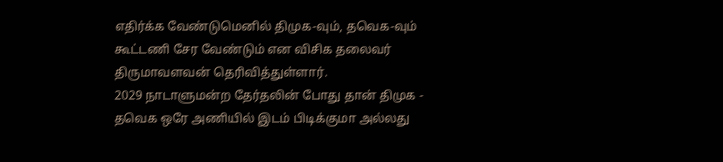எதிர்க்க வேண்டுமெனில் திமுக-வும், தவெக-வும் கூட்டணி சேர வேண்டும் என விசிக தலைவர் திருமாவளவன் தெரிவித்துள்ளார்.
2029 நாடாளுமன்ற தேர்தலின் போது தான் திமுக - தவெக ஒரே அணியில் இடம் பிடிக்குமா அல்லது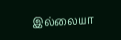இல்லையா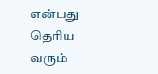என்பது தெரிய வரும்